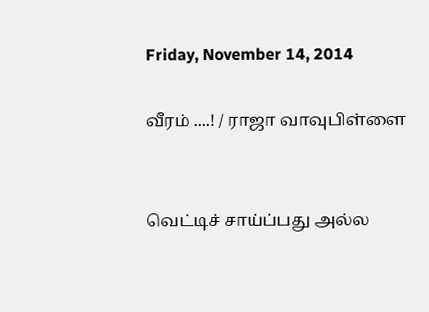Friday, November 14, 2014

வீரம் ....! / ராஜா வாவுபிள்ளை


வெட்டிச் சாய்ப்பது அல்ல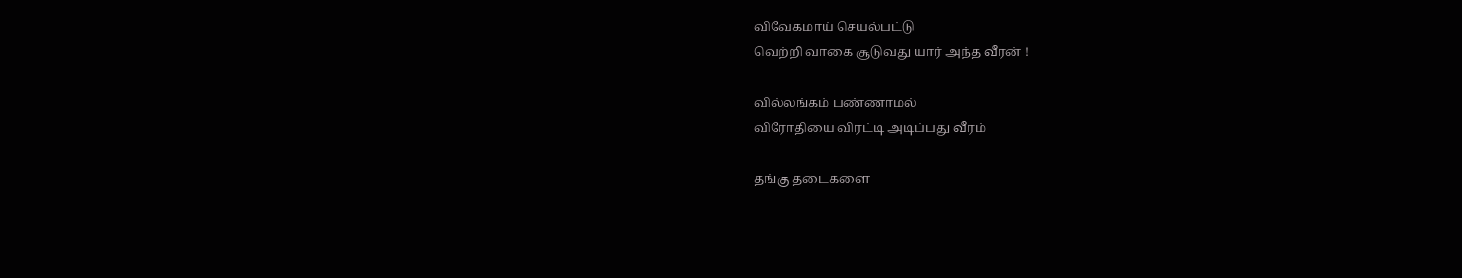விவேகமாய் செயல்பட்டு
வெற்றி வாகை சூடுவது யார் அந்த வீரன் !

வில்லங்கம் பண்ணாமல்
விரோதியை விரட்டி அடிப்பது வீரம்

தங்கு தடைகளை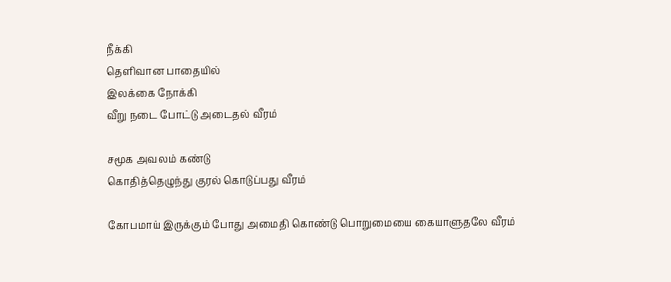நீக்கி
தெளிவான பாதையில்
இலக்கை நோக்கி
வீறு நடை போட்டு அடைதல் வீரம்

சமூக அவலம் கண்டு
கொதித்தெழுந்து குரல் கொடுப்பது வீரம்

கோபமாய் இருக்கும் போது அமைதி கொண்டு பொறுமையை கையாளுதலே வீரம்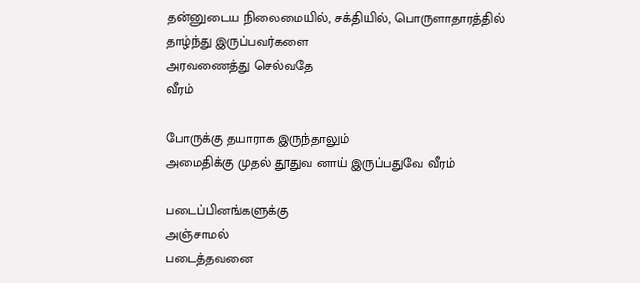தன்னுடைய நிலைமையில், சக்தியில், பொருளாதாரத்தில் தாழ்ந்து இருப்பவர்களை
அரவணைத்து செல்வதே
வீரம்

போருக்கு தயாராக இருந்தாலும்
அமைதிக்கு முதல் தூதுவ னாய் இருப்பதுவே வீரம்

படைப்பினங்களுக்கு
அஞ்சாமல்
படைத்தவனை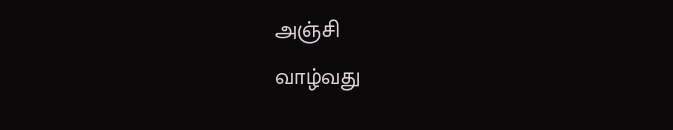அஞ்சி
வாழ்வது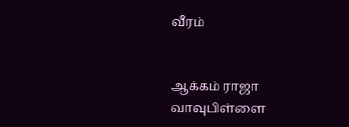வீரம்


ஆக்கம் ராஜா வாவுபிள்ளை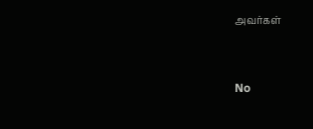அவர்கள்


No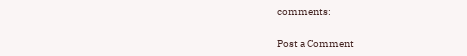comments:

Post a Comment